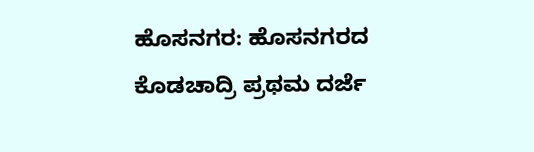ಹೊಸನಗರ: ಹೊಸನಗರದ ಕೊಡಚಾದ್ರಿ ಪ್ರಥಮ ದರ್ಜೆ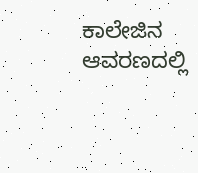ಕಾಲೇಜಿನ ಆವರಣದಲ್ಲಿ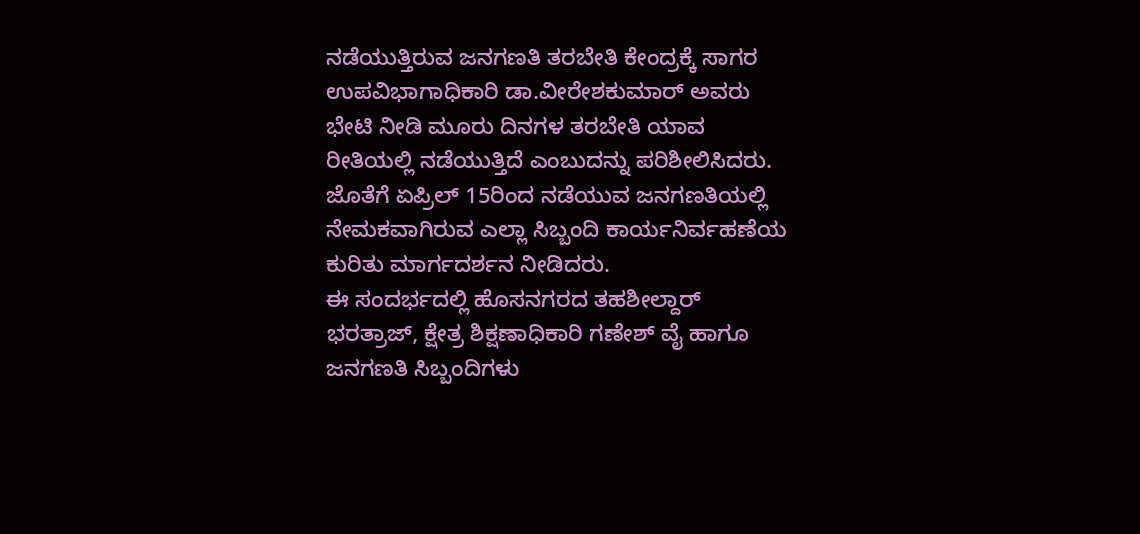ನಡೆಯುತ್ತಿರುವ ಜನಗಣತಿ ತರಬೇತಿ ಕೇಂದ್ರಕ್ಕೆ ಸಾಗರ ಉಪವಿಭಾಗಾಧಿಕಾರಿ ಡಾ.ವೀರೇಶಕುಮಾರ್ ಅವರು ಭೇಟಿ ನೀಡಿ ಮೂರು ದಿನಗಳ ತರಬೇತಿ ಯಾವ ರೀತಿಯಲ್ಲಿ ನಡೆಯುತ್ತಿದೆ ಎಂಬುದನ್ನು ಪರಿಶೀಲಿಸಿದರು. ಜೊತೆಗೆ ಏಪ್ರಿಲ್ 15ರಿಂದ ನಡೆಯುವ ಜನಗಣತಿಯಲ್ಲಿ ನೇಮಕವಾಗಿರುವ ಎಲ್ಲಾ ಸಿಬ್ಬಂದಿ ಕಾರ್ಯನಿರ್ವಹಣೆಯ ಕುರಿತು ಮಾರ್ಗದರ್ಶನ ನೀಡಿದರು.
ಈ ಸಂದರ್ಭದಲ್ಲಿ ಹೊಸನಗರದ ತಹಶೀಲ್ದಾರ್ ಭರತ್ರಾಜ್, ಕ್ಷೇತ್ರ ಶಿಕ್ಷಣಾಧಿಕಾರಿ ಗಣೇಶ್ ವೈ ಹಾಗೂ ಜನಗಣತಿ ಸಿಬ್ಬಂದಿಗಳು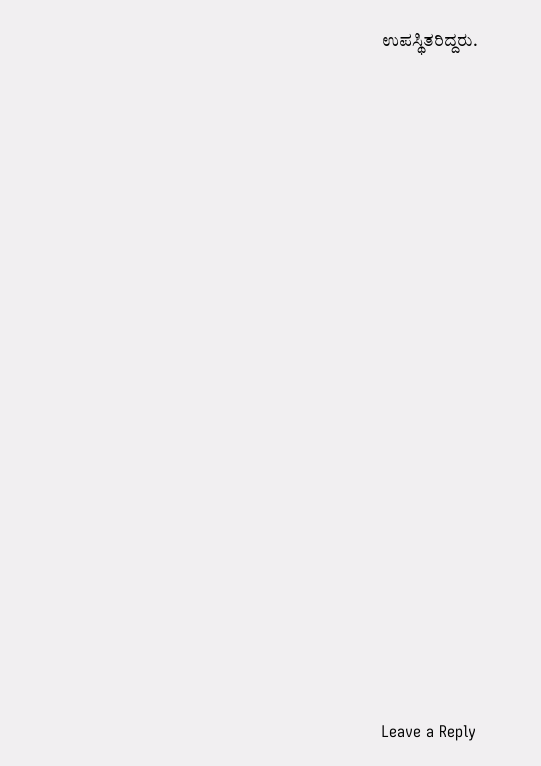ಉಪಸ್ಥಿತರಿದ್ದರು.

















Leave a Reply